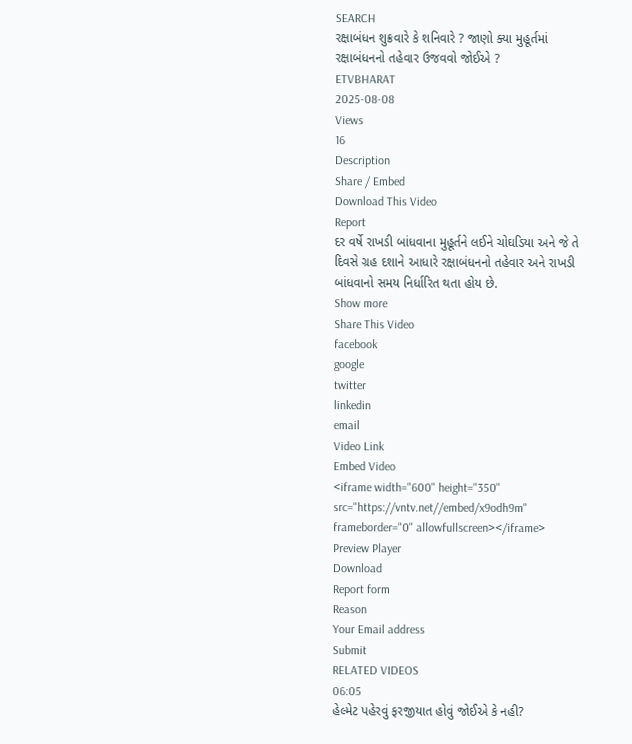SEARCH
રક્ષાબંધન શુક્રવારે કે શનિવારે ? જાણો ક્યા મુહૂર્તમાં રક્ષાબંધનનો તહેવાર ઉજવવો જોઈએ ?
ETVBHARAT
2025-08-08
Views
16
Description
Share / Embed
Download This Video
Report
દર વર્ષે રાખડી બાંધવાના મુહૂર્તને લઈને ચોઘડિયા અને જે તે દિવસે ગ્રહ દશાને આધારે રક્ષાબંધનનો તહેવાર અને રાખડી બાંધવાનો સમય નિર્ધારિત થતા હોય છે.
Show more
Share This Video
facebook
google
twitter
linkedin
email
Video Link
Embed Video
<iframe width="600" height="350" src="https://vntv.net//embed/x9odh9m" frameborder="0" allowfullscreen></iframe>
Preview Player
Download
Report form
Reason
Your Email address
Submit
RELATED VIDEOS
06:05
હેલ્મેટ પહેરવું ફરજીયાત હોવું જોઈએ કે નહી?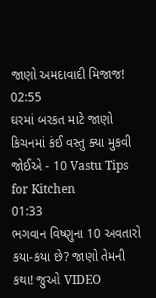જાણો અમદાવાદી મિજાજ!
02:55
ઘરમાં બરકત માટે જાણો કિચનમાં કંઈ વસ્તુ ક્યા મુકવી જોઈએ - 10 Vastu Tips for Kitchen
01:33
ભગવાન વિષ્ણુના 10 અવતારો કયા-કયા છે? જાણો તેમની કથા! જુઓ VIDEO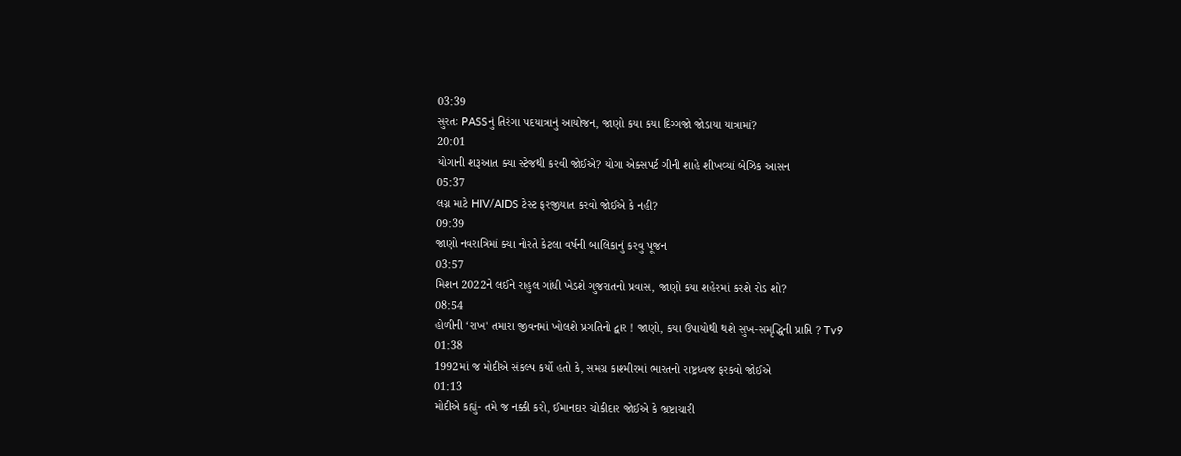03:39
સુરતઃ PASSનું તિરંગા પદયાત્રાનું આયોજન, જાણો કયા કયા દિગ્ગજો જોડાયા યાત્રામાં?
20:01
યોગાની શરૂઆત ક્યા સ્ટેજથી કરવી જોઈએ? યોગા એક્સપર્ટ ગીની શાહે શીખવ્યાં બેઝિક આસન
05:37
લગ્ન માટે HIV/AIDS ટેસ્ટ ફરજીયાત કરવો જોઈએ કે નહી?
09:39
જાણો નવરાત્રિમાં ક્યા નોરતે કેટલા વર્ષની બાલિકાનું કરવુ પૂજન
03:57
મિશન 2022ને લઈને રાહુલ ગાંધી ખેડશે ગુજરાતનો પ્રવાસ, જાણો કયા શહેરમાં કરશે રોડ શો?
08:54
હોળીની ‘રાખ' તમારા જીવનમાં ખોલશે પ્રગતિનો દ્વાર ! જાણો, કયા ઉપાયોથી થશે સુખ-સમૃદ્ધિની પ્રાપ્તિ ? Tv9
01:38
1992માં જ મોદીએ સંકલ્પ કર્યો હતો કે, સમગ્ર કાશ્મીરમાં ભારતનો રાષ્ટ્રધ્વજ ફરકવો જોઈએ
01:13
મોદીએ કહ્યું- તમે જ નક્કી કરો, ઈમાનદાર ચોકીદાર જોઈએ કે ભ્રષ્ટાચારી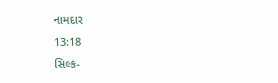નામદાર
13:18
સિલ્ક-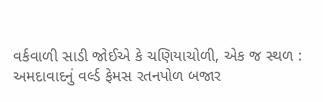વર્કવાળી સાડી જોઈએ કે ચણિયાચોળી, એક જ સ્થળ : અમદાવાદનું વર્લ્ડ ફેમસ રતનપોળ બજાર